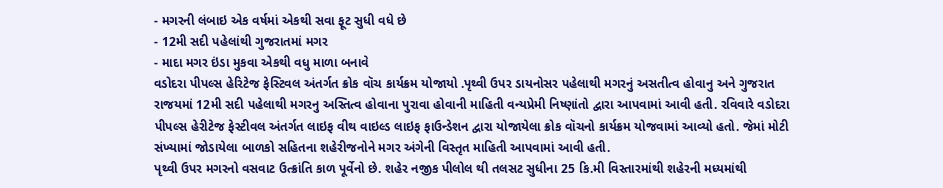- મગરની લંબાઇ એક વર્ષમાં એકથી સવા ફૂટ સુધી વધે છે
- 12મી સદી પહેલાંથી ગુજરાતમાં મગર
- માદા મગર ઇંડા મુકવા એકથી વધુ માળા બનાવે
વડોદરા પીપલ્સ હેરિટેજ ફેસ્ટિવલ અંતર્ગત ક્રોક વૉચ કાર્યક્રમ યોજાયો .પૃથ્વી ઉપર ડાયનોસર પહેલાથી મગરનું અસતીત્વ હોવાનુ અને ગુજરાત રાજયમાં 12મી સદી પહેલાથી મગરનુ અસ્તિત્વ હોવાના પુરાવા હોવાની માહિતી વન્યપ્રેમી નિષ્ણાંતો દ્વારા આપવામાં આવી હતી. રવિવારે વડોદરા પીપલ્સ હેરીટેજ ફેસ્ટીવલ અંતર્ગત લાઇફ વીથ વાઇલ્ડ લાઇફ ફાઉન્ડેશન દ્વારા યોજાયેલા ક્રોક વૉચનો કાર્યક્રમ યોજવામાં આવ્યો હતો. જેમાં મોટી સંખ્યામાં જોડાયેલા બાળકો સહિતના શહેરીજનોને મગર અંગેની વિસ્તૃત માહિતી આપવામાં આવી હતી.
પૃથ્વી ઉપર મગરનો વસવાટ ઉત્ક્રાંતિ કાળ પૂર્વેનો છે. શહેર નજીક પીલોલ થી તલસટ સુધીના 25 કિ.મી વિસ્તારમાંથી શહેરની મધ્યમાંથી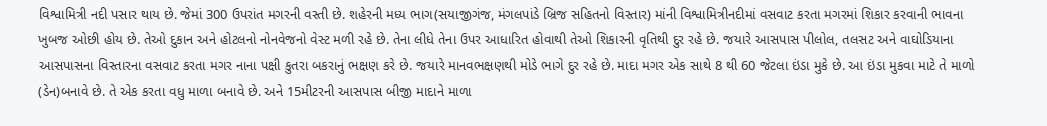વિશ્વામિત્રી નદી પસાર થાય છે. જેમાં 300 ઉપરાંત મગરની વસ્તી છે. શહેરની મધ્ય ભાગ(સયાજીગંજ, મંગલપાંડે બ્રિજ સહિતનો વિસ્તાર) માંની વિશ્વામિત્રીનદીમાં વસવાટ કરતા મગરમાં શિકાર કરવાની ભાવના ખુબજ ઓછી હોય છે. તેઓ દુકાન અને હોટલનો નોનવેજનો વેસ્ટ મળી રહે છે. તેના લીધે તેના ઉપર આધારિત હોવાથી તેઓ શિકારની વૃતિથી દુર રહે છે. જયારે આસપાસ પીલોલ, તલસટ અને વાઘોડિયાના આસપાસના વિસ્તારના વસવાટ કરતા મગર નાના પક્ષી કુતરા બકરાનું ભક્ષણ કરે છે. જયારે માનવભક્ષણથી મોડે ભાગે દુર રહે છે. માદા મગર એક સાથે 8 થી 60 જેટલા ઇંડા મુકે છે. આ ઇંડા મુકવા માટે તે માળો (ડેન)બનાવે છે. તે એક કરતા વધુ માળા બનાવે છે. અને 15મીટરની આસપાસ બીજી માદાને માળા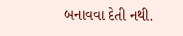બનાવવા દેતી નથી.